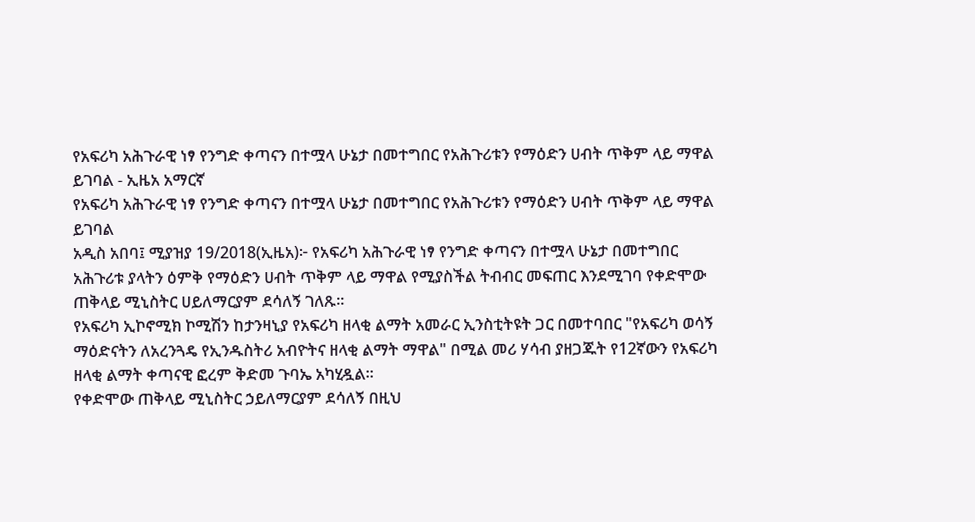የአፍሪካ አሕጉራዊ ነፃ የንግድ ቀጣናን በተሟላ ሁኔታ በመተግበር የአሕጉሪቱን የማዕድን ሀብት ጥቅም ላይ ማዋል ይገባል - ኢዜአ አማርኛ
የአፍሪካ አሕጉራዊ ነፃ የንግድ ቀጣናን በተሟላ ሁኔታ በመተግበር የአሕጉሪቱን የማዕድን ሀብት ጥቅም ላይ ማዋል ይገባል
አዲስ አበባ፤ ሚያዝያ 19/2018(ኢዜአ)፦ የአፍሪካ አሕጉራዊ ነፃ የንግድ ቀጣናን በተሟላ ሁኔታ በመተግበር አሕጉሪቱ ያላትን ዕምቅ የማዕድን ሀብት ጥቅም ላይ ማዋል የሚያስችል ትብብር መፍጠር እንደሚገባ የቀድሞው ጠቅላይ ሚኒስትር ሀይለማርያም ደሳለኝ ገለጹ፡፡
የአፍሪካ ኢኮኖሚክ ኮሚሽን ከታንዛኒያ የአፍሪካ ዘላቂ ልማት አመራር ኢንስቲትዩት ጋር በመተባበር "የአፍሪካ ወሳኝ ማዕድናትን ለአረንጓዴ የኢንዱስትሪ አብዮትና ዘላቂ ልማት ማዋል" በሚል መሪ ሃሳብ ያዘጋጁት የ12ኛውን የአፍሪካ ዘላቂ ልማት ቀጣናዊ ፎረም ቅድመ ጉባኤ አካሂዷል።
የቀድሞው ጠቅላይ ሚኒስትር ኃይለማርያም ደሳለኝ በዚህ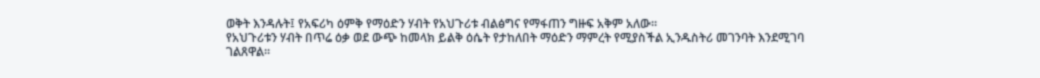ወቅት እንዳሉት፤ የአፍሪካ ዕምቅ የማዕድን ሃብት የአህጉሪቱ ብልፅግና የማፋጠን ግዙፍ አቅም አለው።
የአህጉሪቱን ሃብት በጥሬ ዕቃ ወደ ውጭ ከመላክ ይልቅ ዕሴት የታከለበት ማዕድን ማምረት የሚያስችል ኢንዱስትሪ መገንባት እንደሚገባ ገልጸዋል።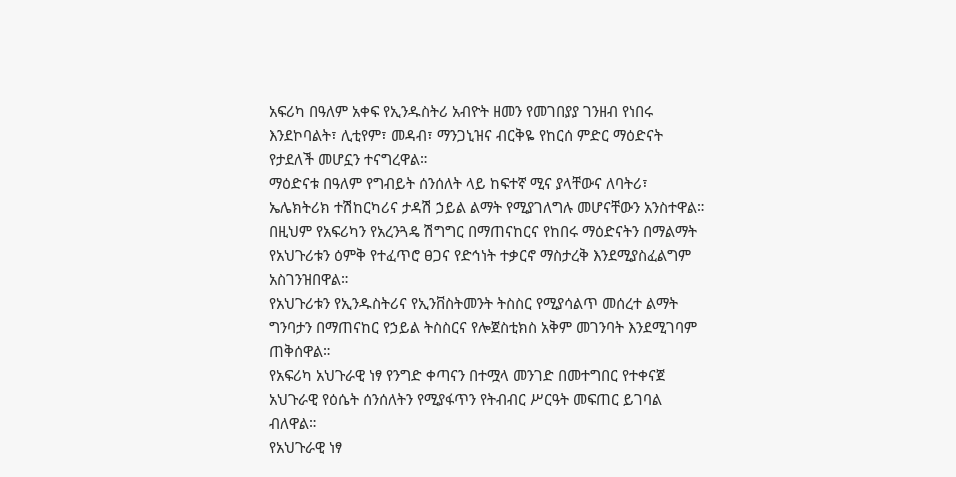አፍሪካ በዓለም አቀፍ የኢንዱስትሪ አብዮት ዘመን የመገበያያ ገንዘብ የነበሩ እንደኮባልት፣ ሊቲየም፣ መዳብ፣ ማንጋኒዝና ብርቅዬ የከርሰ ምድር ማዕድናት የታደለች መሆኗን ተናግረዋል።
ማዕድናቱ በዓለም የግብይት ሰንሰለት ላይ ከፍተኛ ሚና ያላቸውና ለባትሪ፣ ኤሌክትሪክ ተሽከርካሪና ታዳሽ ኃይል ልማት የሚያገለግሉ መሆናቸውን አንስተዋል።
በዚህም የአፍሪካን የአረንጓዴ ሽግግር በማጠናከርና የከበሩ ማዕድናትን በማልማት የአህጉሪቱን ዕምቅ የተፈጥሮ ፀጋና የድኅነት ተቃርኖ ማስታረቅ እንደሚያስፈልግም አስገንዝበዋል።
የአህጉሪቱን የኢንዱስትሪና የኢንቨስትመንት ትስስር የሚያሳልጥ መሰረተ ልማት ግንባታን በማጠናከር የኃይል ትስስርና የሎጀስቲክስ አቅም መገንባት እንደሚገባም ጠቅሰዋል።
የአፍሪካ አህጉራዊ ነፃ የንግድ ቀጣናን በተሟላ መንገድ በመተግበር የተቀናጀ አህጉራዊ የዕሴት ሰንሰለትን የሚያፋጥን የትብብር ሥርዓት መፍጠር ይገባል ብለዋል።
የአህጉራዊ ነፃ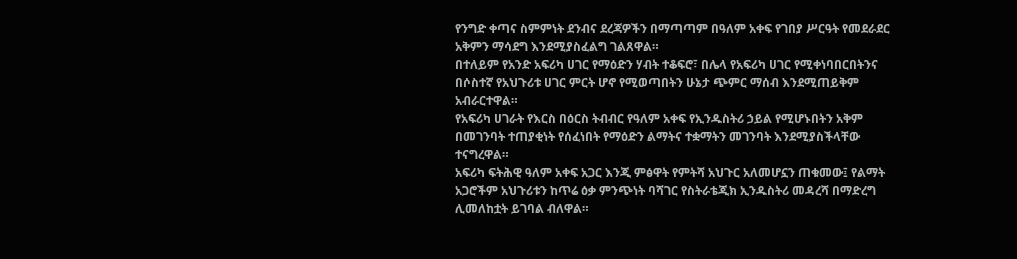የንግድ ቀጣና ስምምነት ደንብና ደረጃዎችን በማጣጣም በዓለም አቀፍ የገበያ ሥርዓት የመደራደር አቅምን ማሳደግ እንደሚያስፈልግ ገልጸዋል።
በተለይም የአንድ አፍሪካ ሀገር የማዕድን ሃብት ተቆፍሮ፣ በሌላ የአፍሪካ ሀገር የሚቀነባበርበትንና በሶስተኛ የአህጉሪቱ ሀገር ምርት ሆኖ የሚወጣበትን ሁኔታ ጭምር ማሰብ እንደሚጠይቅም አብራርተዋል።
የአፍሪካ ሀገራት የእርስ በዕርስ ትብብር የዓለም አቀፍ የኢንዱስትሪ ኃይል የሚሆኑበትን አቅም በመገንባት ተጠያቂነት የሰፈነበት የማዕድን ልማትና ተቋማትን መገንባት እንደሚያስችላቸው ተናግረዋል።
አፍሪካ ፍትሕዊ ዓለም አቀፍ አጋር እንጂ ምፅዋት የምትሻ አህጉር አለመሆኗን ጠቁመው፤ የልማት አጋሮችም አህጉሪቱን ከጥሬ ዕቃ ምንጭነት ባሻገር የስትራቴጂክ ኢንዱስትሪ መዳረሻ በማድረግ ሊመለከቷት ይገባል ብለዋል።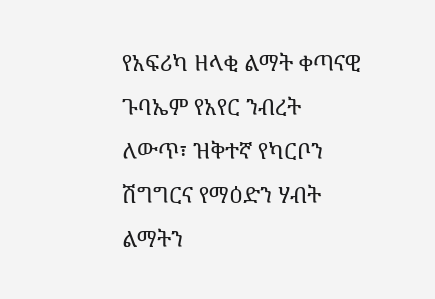የአፍሪካ ዘላቂ ልማት ቀጣናዊ ጉባኤም የአየር ንብረት ለውጥ፣ ዝቅተኛ የካርቦን ሽግግርና የማዕድን ሃብት ልማትን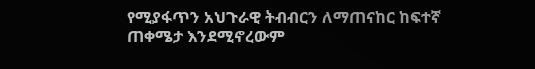የሚያፋጥን አህጉራዊ ትብብርን ለማጠናከር ከፍተኛ ጠቀሜታ እንደሚኖረውም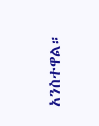አንስተዋል።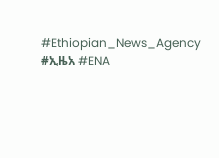#Ethiopian_News_Agency #ኢዜአ #ENA